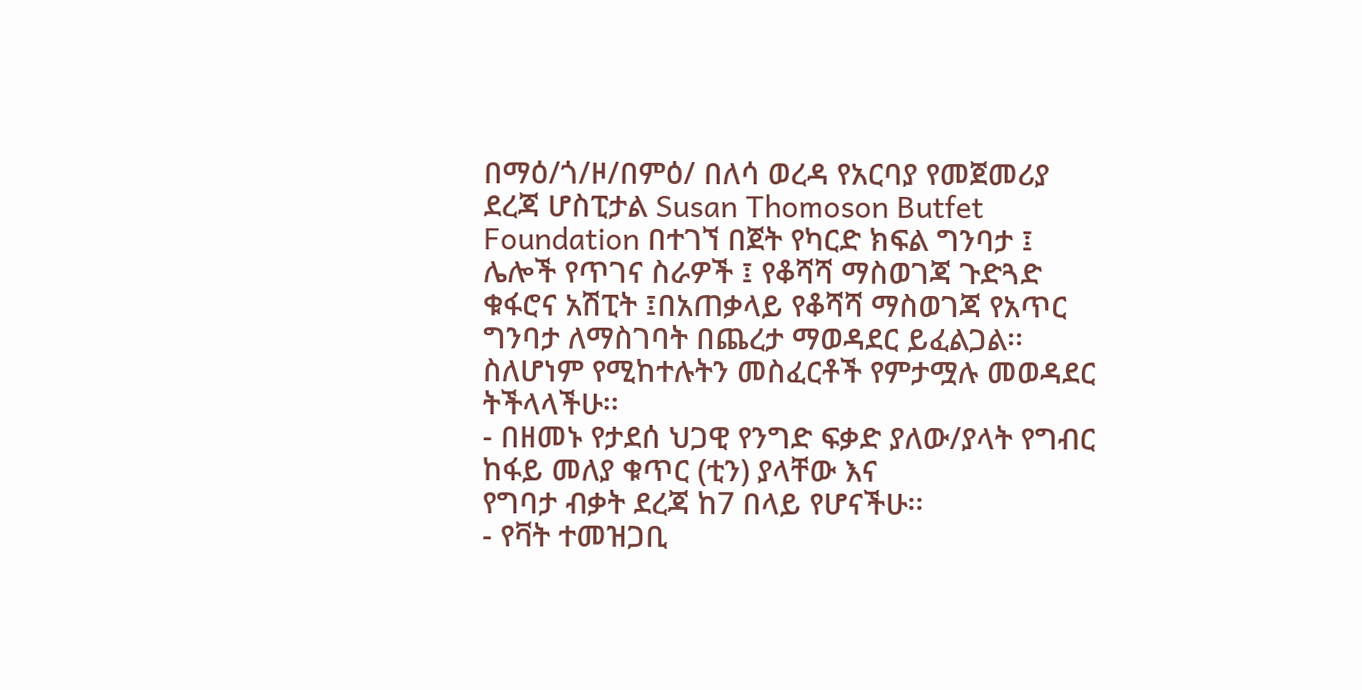በማዕ/ጎ/ዞ/በምዕ/ በለሳ ወረዳ የአርባያ የመጀመሪያ ደረጃ ሆስፒታል Susan Thomoson Butfet Foundation በተገኘ በጀት የካርድ ክፍል ግንባታ ፤ ሌሎች የጥገና ስራዎች ፤ የቆሻሻ ማስወገጃ ጉድጓድ ቁፋሮና አሽፒት ፤በአጠቃላይ የቆሻሻ ማስወገጃ የአጥር ግንባታ ለማስገባት በጨረታ ማወዳደር ይፈልጋል፡፡ ስለሆነም የሚከተሉትን መስፈርቶች የምታሟሉ መወዳደር ትችላላችሁ፡፡
- በዘመኑ የታደሰ ህጋዊ የንግድ ፍቃድ ያለው/ያላት የግብር ከፋይ መለያ ቁጥር (ቲን) ያላቸው እና
የግባታ ብቃት ደረጃ ከ7 በላይ የሆናችሁ፡፡
- የቫት ተመዝጋቢ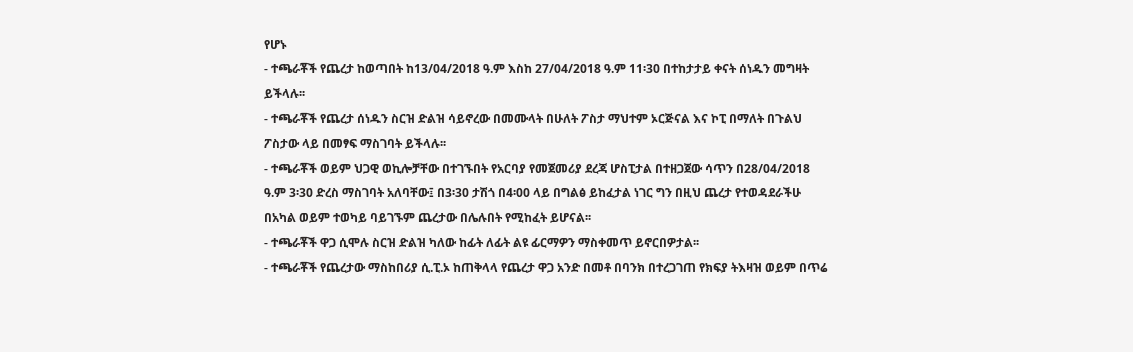የሆኑ
- ተጫራቾች የጨረታ ከወጣበት ከ13/04/2018 ዓ.ም እስከ 27/04/2018 ዓ.ም 11፡30 በተከታታይ ቀናት ሰነዱን መግዛት ይችላሉ፡፡
- ተጫራቾች የጨረታ ሰነዱን ስርዝ ድልዝ ሳይኖረው በመሙላት በሁለት ፖስታ ማህተም ኦርጅናል እና ኮፒ በማለት በጉልህ ፖስታው ላይ በመፃፍ ማስገባት ይችላሉ፡፡
- ተጫራቾች ወይም ህጋዊ ወኪሎቻቸው በተገኙበት የአርባያ የመጀመሪያ ደረጃ ሆስፒታል በተዘጋጀው ሳጥን በ28/04/2018 ዓ.ም 3፡30 ድረስ ማስገባት አለባቸው፤ በ3፡30 ታሽጎ በ4፡00 ላይ በግልፅ ይከፈታል ነገር ግን በዚህ ጨረታ የተወዳደራችሁ በአካል ወይም ተወካይ ባይገኙም ጨረታው በሌሉበት የሚከፈት ይሆናል፡፡
- ተጫራቾች ዋጋ ሲሞሉ ስርዝ ድልዝ ካለው ከፊት ለፊት ልዩ ፊርማዎን ማስቀመጥ ይኖርበዎታል፡፡
- ተጫራቾች የጨረታው ማስከበሪያ ሲ.ፒ.ኦ ከጠቅላላ የጨረታ ዋጋ አንድ በመቶ በባንክ በተረጋገጠ የክፍያ ትእዛዝ ወይም በጥሬ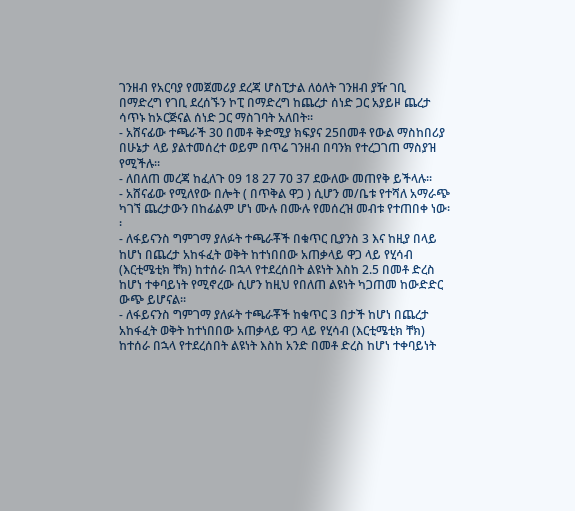ገንዘብ የአርባያ የመጀመሪያ ደረጃ ሆስፒታል ለዕለት ገንዘብ ያዥ ገቢ በማድረግ የገቢ ደረሰኙን ኮፒ በማድረግ ከጨረታ ሰነድ ጋር አያይዞ ጨረታ ሳጥኑ ከኦርጅናል ሰነድ ጋር ማስገባት አለበት፡፡
- አሸናፊው ተጫራች 30 በመቶ ቅድሚያ ክፍያና 25በመቶ የውል ማስከበሪያ በሁኔታ ላይ ያልተመሰረተ ወይም በጥሬ ገንዘብ በባንክ የተረጋገጠ ማስያዝ የሚችሉ፡፡
- ለበለጠ መረጃ ከፈለጉ 09 18 27 70 37 ደውለው መጠየቅ ይችላሉ፡፡
- አሸናፊው የሚለየው በሎት ( በጥቅል ዋጋ ) ሲሆን መ/ቤቱ የተሻለ አማራጭ ካገኘ ጨረታውን በከፊልም ሆነ ሙሉ በሙሉ የመሰረዝ መብቱ የተጠበቀ ነው፡፡
- ለፋይናንስ ግምገማ ያለፉት ተጫራቾች በቁጥር ቢያንስ 3 እና ከዚያ በላይ ከሆነ በጨረታ አከፋፈት ወቅት ከተነበበው አጠቃላይ ዋጋ ላይ የሂሳብ (እርቲሜቲክ ቸክ) ከተሰራ በኋላ የተደረሰበት ልዩነት እስከ 2.5 በመቶ ድረስ ከሆነ ተቀባይነት የሚኖረው ሲሆን ከዚህ የበለጠ ልዩነት ካጋጠመ ከውድድር ውጭ ይሆናል፡፡
- ለፋይናንስ ግምገማ ያለፉት ተጫራቾች ከቁጥር 3 በታች ከሆነ በጨረታ አከፋፈት ወቅት ከተነበበው አጠቃላይ ዋጋ ላይ የሂሳብ (እርቲሜቲክ ቸክ) ከተሰራ በኋላ የተደረሰበት ልዩነት እስከ አንድ በመቶ ድረስ ከሆነ ተቀባይነት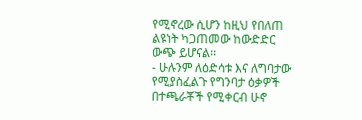የሚኖረው ሲሆን ከዚህ የበለጠ ልዩነት ካጋጠመው ከውድድር ውጭ ይሆናል፡፡
- ሁሉንም ለዕድሳቱ እና ለግባታው የሚያስፈልጉ የግንባታ ዕቃዎች በተጫራቾች የሚቀርብ ሁኖ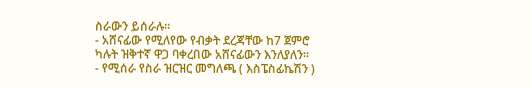ስራውን ይሰራሉ፡፡
- አሸናፊው የሚለየው የብቃት ደረጃቸው ከ7 ጀምሮ ካሉት ዝቅተኛ ዋጋ ባቀረበው አሸናፊውን እንለያለን፡፡
- የሚሰራ የስራ ዝርዝር መግለጫ ( እስፔስፊኬሽን )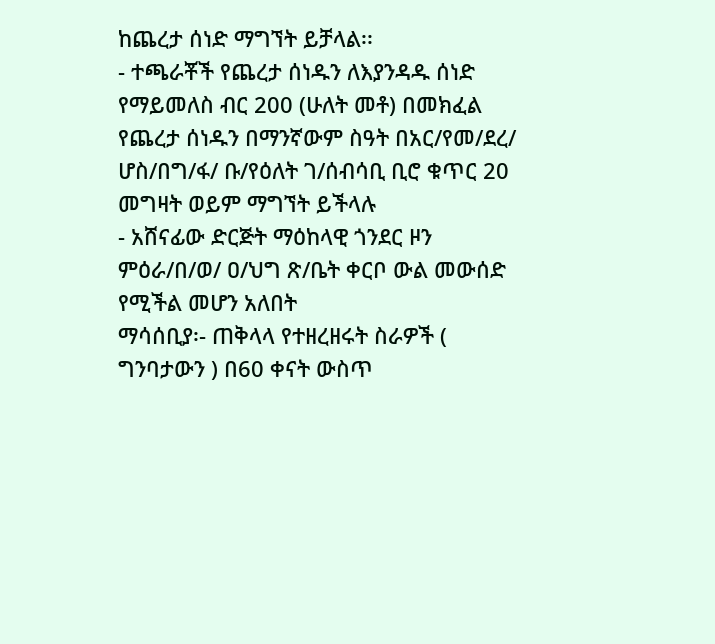ከጨረታ ሰነድ ማግኘት ይቻላል፡፡
- ተጫራቾች የጨረታ ሰነዱን ለእያንዳዱ ሰነድ የማይመለስ ብር 200 (ሁለት መቶ) በመክፈል የጨረታ ሰነዱን በማንኛውም ስዓት በአር/የመ/ደረ/ ሆስ/በግ/ፋ/ ቡ/የዕለት ገ/ሰብሳቢ ቢሮ ቁጥር 20 መግዛት ወይም ማግኘት ይችላሉ
- አሸናፊው ድርጅት ማዕከላዊ ጎንደር ዞን ምዕራ/በ/ወ/ ዐ/ህግ ጽ/ቤት ቀርቦ ውል መውሰድ የሚችል መሆን አለበት
ማሳሰቢያ፡- ጠቅላላ የተዘረዘሩት ስራዎች ( ግንባታውን ) በ60 ቀናት ውስጥ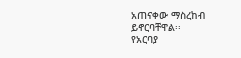አጠናቀው ማስረከብ ይኖርባቸዋል፡፡
የአርባያ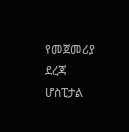የመጀመሪያ ደረጃ ሆስፒታል